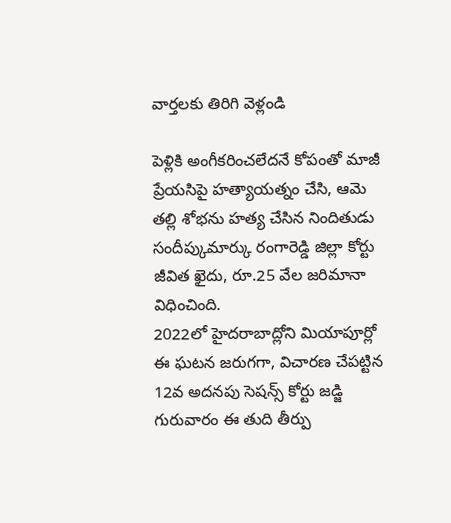వార్తలకు తిరిగి వెళ్లండి

పెళ్లికి అంగీకరించలేదనే కోపంతో మాజీ ప్రేయసిపై హత్యాయత్నం చేసి, ఆమె తల్లి శోభను హత్య చేసిన నిందితుడు సందీప్కుమార్కు రంగారెడ్డి జిల్లా కోర్టు జీవిత ఖైదు, రూ.25 వేల జరిమానా విధించింది.
2022లో హైదరాబాద్లోని మియాపూర్లో ఈ ఘటన జరుగగా, విచారణ చేపట్టిన 12వ అదనపు సెషన్స్ కోర్టు జడ్జి గురువారం ఈ తుది తీర్పు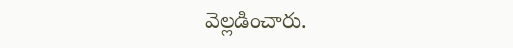వెల్లడించారు.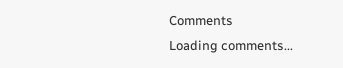Comments
Loading comments...